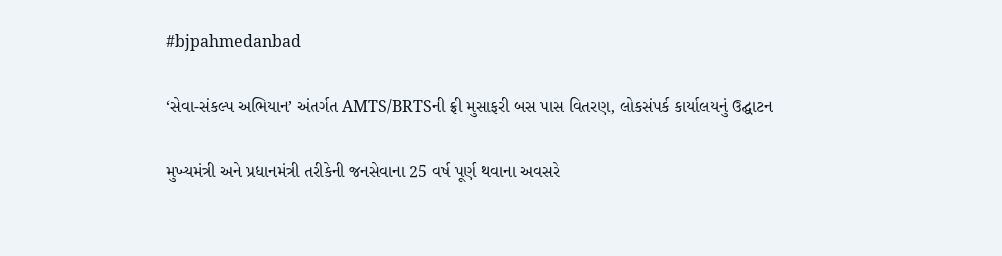#bjpahmedanbad

‘સેવા-સંકલ્પ અભિયાન’ અંતર્ગત AMTS/BRTSની ફ્રી મુસાફરી બસ પાસ વિતરણ, લોકસંપર્ક કાર્યાલયનું ઉદ્ઘાટન

મુખ્યમંત્રી અને પ્રધાનમંત્રી તરીકેની જનસેવાના 25 વર્ષ પૂર્ણ થવાના અવસરે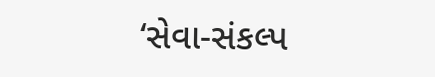‘સેવા-સંકલ્પ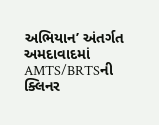અભિયાન’ અંતર્ગત અમદાવાદમાં AMTS/BRTSની ક્લિનર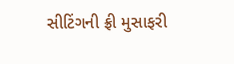સીટિંગની ફ્રી મુસાફરી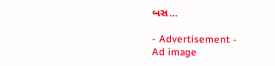બસ…

- Advertisement -
Ad image